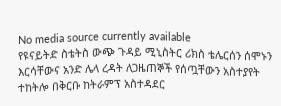No media source currently available
የዩናይትድ ስቴትስ ውጭ ጉዳይ ሚኒስትር ሪክስ ቴሌርሰን ሰሞኑን እርሳቸውና አንድ ሌላ ረዳት ለጋዜጠኞች የሰጧቸውን አስተያየት ተከትሎ በቅርቡ ከትራምፕ አስተዳደር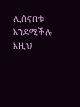ሊሰናበቱ እንደሚችሉ እዚህ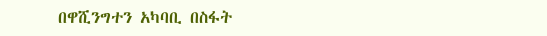በዋሺንግተን አካባቢ በስፋት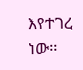እየተገረ ነው፡፡